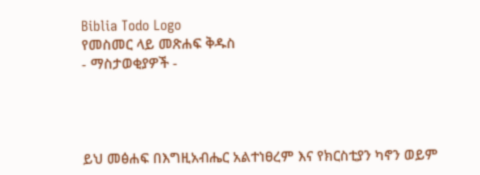Biblia Todo Logo
የመስመር ላይ መጽሐፍ ቅዱስ
- ማስታወቂያዎች -




ይህ መፅሐፍ በእግዚአብሔር አልተነፀረም እና የክርስቲያን ካኖን ወይም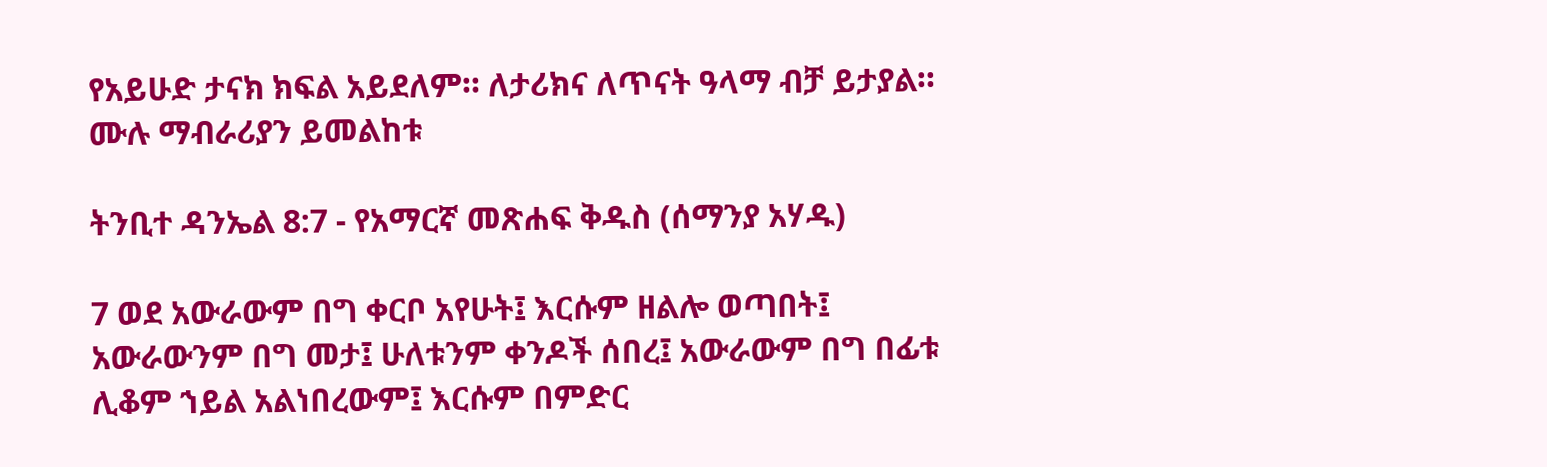የአይሁድ ታናክ ክፍል አይደለም። ለታሪክና ለጥናት ዓላማ ብቻ ይታያል። ሙሉ ማብራሪያን ይመልከቱ

ትንቢተ ዳንኤል 8:7 - የአማርኛ መጽሐፍ ቅዱስ (ሰማንያ አሃዱ)

7 ወደ አውራውም በግ ቀርቦ አየሁት፤ እርሱም ዘልሎ ወጣበት፤ አውራውንም በግ መታ፤ ሁለቱንም ቀንዶች ሰበረ፤ አውራውም በግ በፊቱ ሊቆም ኀይል አልነበረውም፤ እርሱም በምድር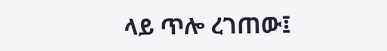ላይ ጥሎ ረገጠው፤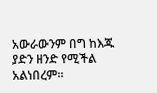አውራውንም በግ ከእጁ ያድን ዘንድ የሚችል አልነበረም።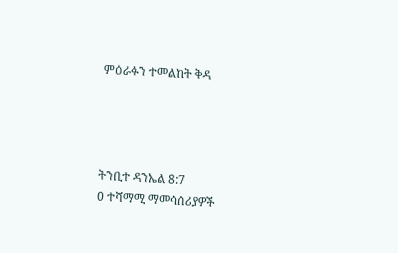ምዕራፉን ተመልከት ቅዳ




ትንቢተ ዳንኤል 8:7
0 ተሻማሚ ማመሳሰሪያዎች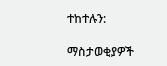ተከተሉን:

ማስታወቂያዎች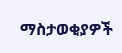ማስታወቂያዎች